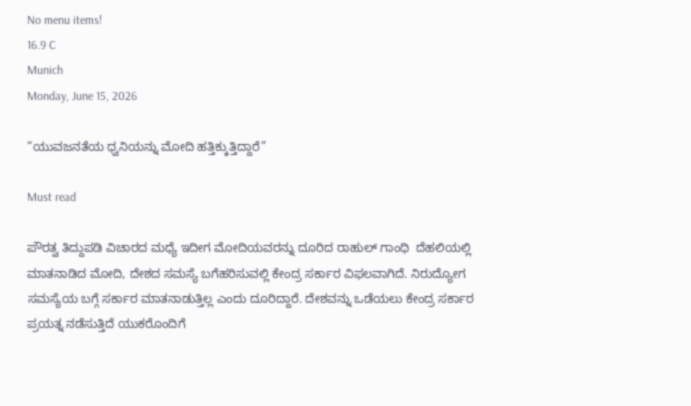No menu items!
16.9 C
Munich
Monday, June 15, 2026

“ಯುವಜನತೆಯ ಧ್ವನಿಯನ್ನು ಮೋದಿ ಹತ್ತಿಕ್ಕುತ್ತಿದ್ದಾರೆ”

Must read

ಪೌರತ್ವ ತಿದ್ದುಪಡಿ ವಿಚಾರದ ಮಧ್ಯೆ ಇದೀಗ ಮೋದಿಯವರನ್ನು ದೂರಿದ ರಾಹುಲ್ ಗಾಂಧಿ  ದೆಹಲಿಯಲ್ಲಿ ಮಾತನಾಡಿದ ಮೋದಿ, ದೇಶದ ಸಮಸ್ಯೆ ಬಗೆಹರಿಸುವಲ್ಲಿ ಕೇಂದ್ರ ಸರ್ಕಾರ ವಿಫಲವಾಗಿದೆ. ನಿರುದ್ಯೋಗ ಸಮಸ್ಯೆಯ ಬಗ್ಗೆ ಸರ್ಕಾರ ಮಾತನಾಡುತ್ತಿಲ್ಲ ಎಂದು ದೂರಿದ್ದಾರೆ. ದೇಶವನ್ನು ಒಡೆಯಲು ಕೇಂದ್ರ ಸರ್ಕಾರ ಪ್ರಯತ್ನ ನಡೆಸುತ್ತಿದೆ ಯುಕರೊಂದಿಗೆ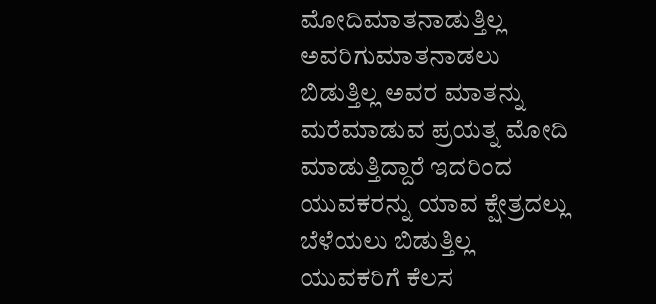ಮೋದಿ‌ಮಾತನಾಡುತ್ತಿಲ್ಲ ಅವರಿಗು‌ಮಾತನಾಡಲು‌ ಬಿಡುತ್ತಿಲ್ಲ ಅವರ ಮಾತನ್ನು ಮರೆಮಾಡುವ ಪ್ರಯತ್ನ ಮೋದಿ ಮಾಡುತ್ತಿದ್ದಾರೆ ಇದರಿಂದ ಯುವಕರನ್ನು‌ ಯಾವ ಕ್ಷೇತ್ರದಲ್ಲು ಬೆಳೆಯಲು ಬಿಡುತ್ತಿಲ್ಲ ಯುವಕರಿಗೆ ಕೆಲಸ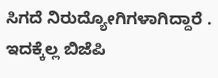ಸಿಗದೆ ನಿರುದ್ಯೋಗಿಗಳಾಗಿದ್ದಾರೆ . ಇದಕ್ಕೆಲ್ಲ ಬಿಜೆಪಿ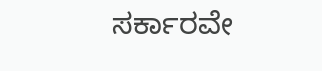ಸರ್ಕಾರವೇ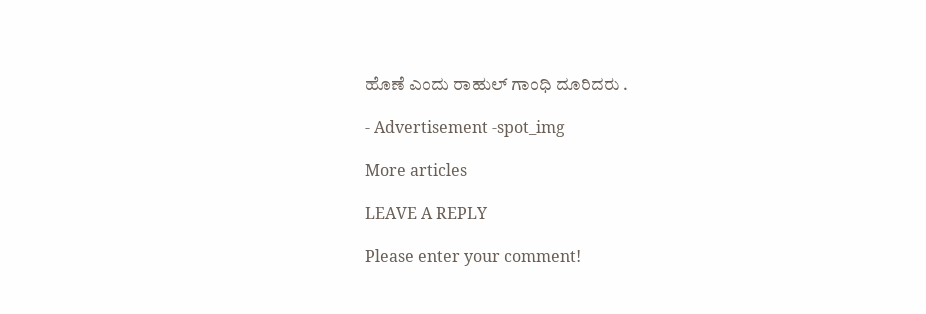ಹೊಣೆ ಎಂದು ರಾಹುಲ್ ಗಾಂಧಿ ದೂರಿದರು .

- Advertisement -spot_img

More articles

LEAVE A REPLY

Please enter your comment!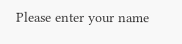Please enter your name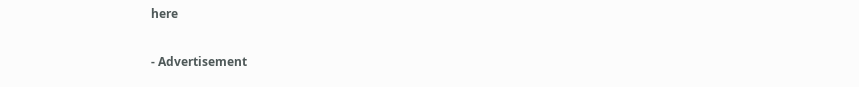here

- Advertisement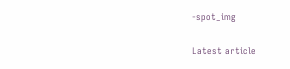-spot_img

Latest article